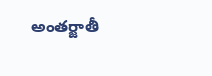అంతర్జాతీ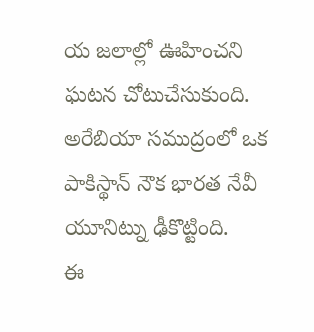య జలాల్లో ఊహించని ఘటన చోటుచేసుకుంది.
అరేబియా సముద్రంలో ఒక పాకిస్థాన్ నౌక భారత నేవీ యూనిట్ను ఢీకొట్టింది.
ఈ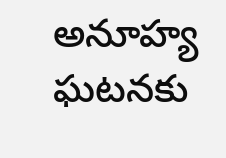అనూహ్య ఘటనకు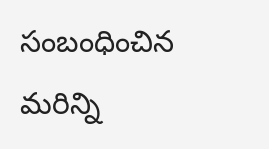సంబంధించిన మరిన్ని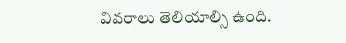వివరాలు తెలియాల్సి ఉంది.